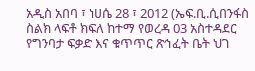አዲስ አበባ ፣ ነሀሴ 28 ፣ 2012 (ኤፍ.ቢ.ሲበንፋስ ስልክ ላፍቶ ክፍለ ከተማ የወረዳ 03 አስተዳደር የግንባታ ፍቃድ እና ቁጥጥር ጽኅፈት ቤት ህገ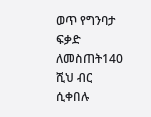ወጥ የግንባታ ፍቃድ ለመስጠት140 ሺህ ብር ሲቀበሉ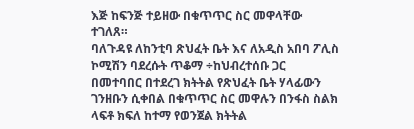እጅ ከፍንጅ ተይዘው በቁጥጥር ስር መዋላቸው ተገለጸ።
ባለጉዳዩ ለከንቲባ ጽህፈት ቤት እና ለአዲስ አበባ ፖሊስ ኮሚሽን ባደረሱት ጥቆማ ÷ከህብረተሰቡ ጋር በመተባበር በተደረገ ክትትል የጽህፈት ቤት ሃላፊውን ገንዘቡን ሲቀበል በቁጥጥር ስር መዋሉን በንፋስ ስልክ ላፍቶ ክፍለ ከተማ የወንጀል ክትትል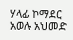ሃላፊ ኮማደር አወሉ አህመድ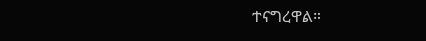ተናግረዋል።